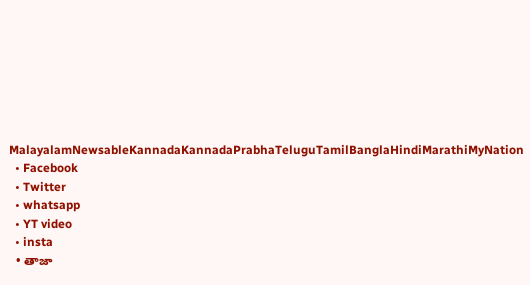MalayalamNewsableKannadaKannadaPrabhaTeluguTamilBanglaHindiMarathiMyNation
  • Facebook
  • Twitter
  • whatsapp
  • YT video
  • insta
  • తాజా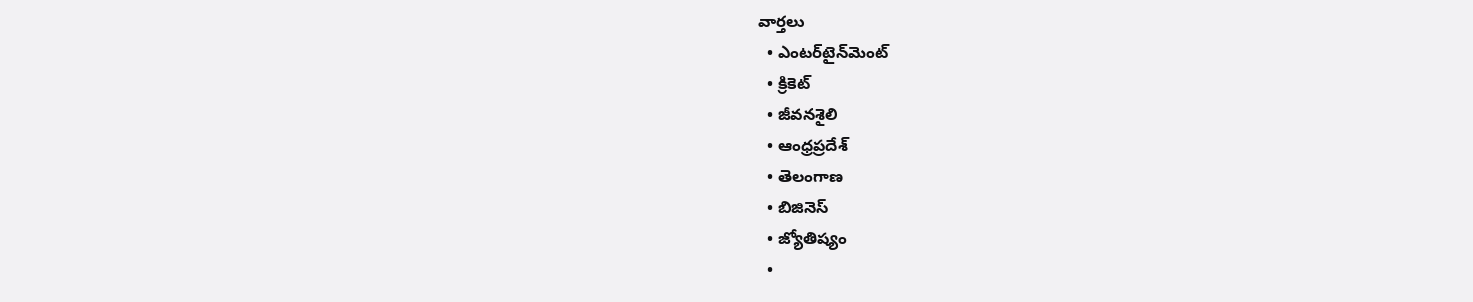వార్తలు
  • ఎంటర్‌టైన్‌మెంట్
  • క్రికెట్
  • జీవనశైలి
  • ఆంధ్రప్రదేశ్
  • తెలంగాణ
  • బిజినెస్
  • జ్యోతిష్యం
  •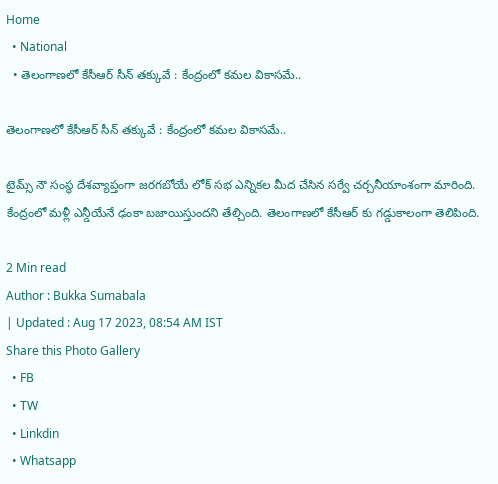Home
  • National
  • తెలంగాణలో కేసీఆర్ సీన్ తక్కువే : కేంద్రంలో కమల వికాసమే..

తెలంగాణలో కేసీఆర్ సీన్ తక్కువే : కేంద్రంలో కమల వికాసమే..

టైమ్స్ నౌ సంస్థ దేశవ్యాప్తంగా జరగబోయే లోక్ సభ ఎన్నికల మీద చేసిన సర్వే చర్చనీయాంశంగా మారింది. కేంద్రంలో మళ్లీ ఎన్డీయేనే ఢంకా బజాయిస్తుందని తేల్చింది. తెలంగాణలో కేసీఆర్ కు గడ్డుకాలంగా తెలిపింది.

2 Min read
Author : Bukka Sumabala
| Updated : Aug 17 2023, 08:54 AM IST
Share this Photo Gallery
  • FB
  • TW
  • Linkdin
  • Whatsapp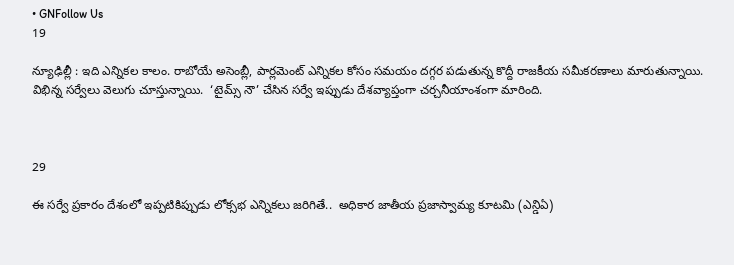• GNFollow Us
19

న్యూఢిల్లీ : ఇది ఎన్నికల కాలం. రాబోయే అసెంబ్లీ, పార్లమెంట్ ఎన్నికల కోసం సమయం దగ్గర పడుతున్న కొద్దీ రాజకీయ సమీకరణాలు మారుతున్నాయి. విభిన్న సర్వేలు వెలుగు చూస్తున్నాయి.  ‘టైమ్స్ నౌ’ చేసిన సర్వే ఇప్పుడు దేశవ్యాప్తంగా చర్చనీయాంశంగా మారింది.



29

ఈ సర్వే ప్రకారం దేశంలో ఇప్పటికిప్పుడు లోక్సభ ఎన్నికలు జరిగితే..  అధికార జాతీయ ప్రజాస్వామ్య కూటమి (ఎన్డిఏ)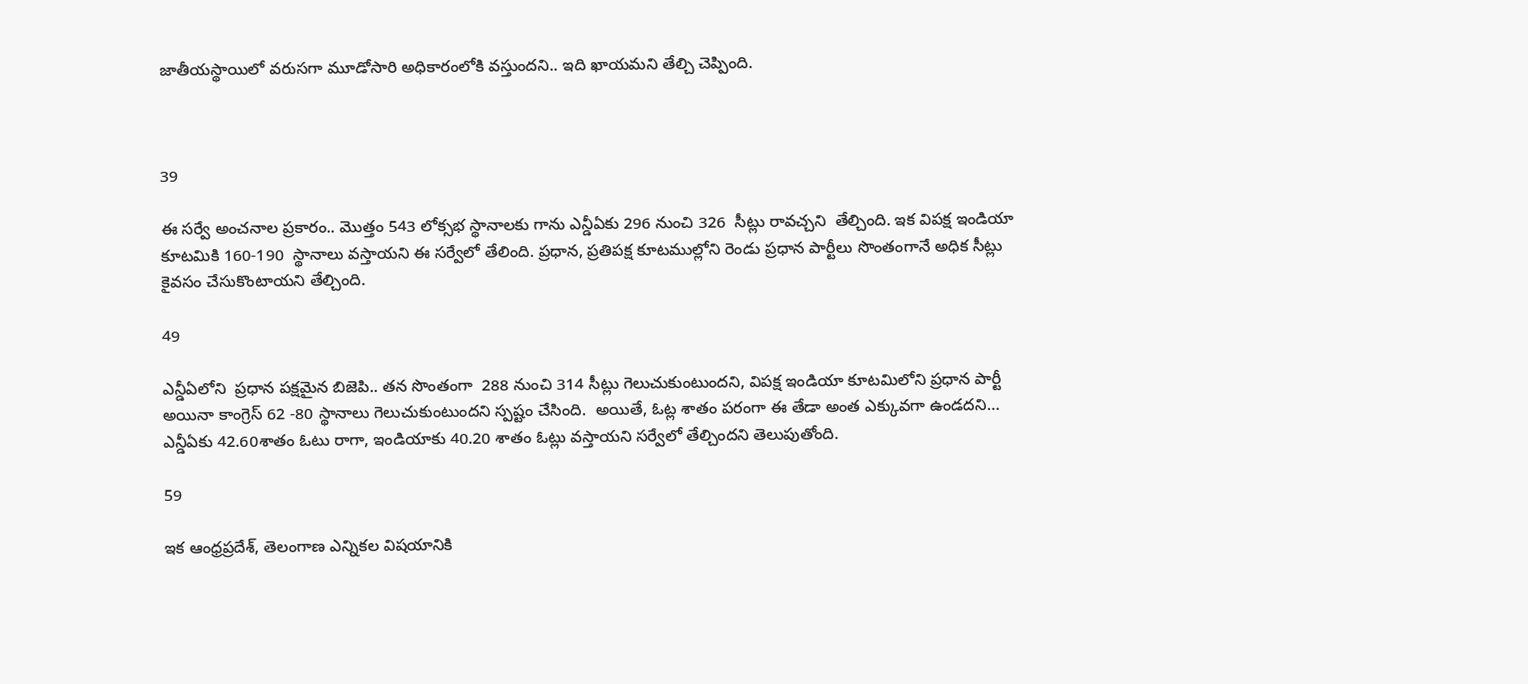జాతీయస్థాయిలో వరుసగా మూడోసారి అధికారంలోకి వస్తుందని.. ఇది ఖాయమని తేల్చి చెప్పింది.



39

ఈ సర్వే అంచనాల ప్రకారం.. మొత్తం 543 లోక్సభ స్థానాలకు గాను ఎన్డీఏకు 296 నుంచి 326  సీట్లు రావచ్చని  తేల్చింది. ఇక విపక్ష ఇండియా కూటమికి 160-190  స్థానాలు వస్తాయని ఈ సర్వేలో తేలింది. ప్రధాన, ప్రతిపక్ష కూటముల్లోని రెండు ప్రధాన పార్టీలు సొంతంగానే అధిక సీట్లు కైవసం చేసుకొంటాయని తేల్చింది.

49

ఎన్డీఏలోని  ప్రధాన పక్షమైన బిజెపి.. తన సొంతంగా  288 నుంచి 314 సీట్లు గెలుచుకుంటుందని, విపక్ష ఇండియా కూటమిలోని ప్రధాన పార్టీ అయినా కాంగ్రెస్ 62 -80 స్థానాలు గెలుచుకుంటుందని స్పష్టం చేసింది.  అయితే, ఓట్ల శాతం పరంగా ఈ తేడా అంత ఎక్కువగా ఉండదని…  ఎన్డీఏకు 42.60శాతం ఓటు రాగా, ఇండియాకు 40.20 శాతం ఓట్లు వస్తాయని సర్వేలో తేల్చిందని తెలుపుతోంది.

59

ఇక ఆంధ్రప్రదేశ్, తెలంగాణ ఎన్నికల విషయానికి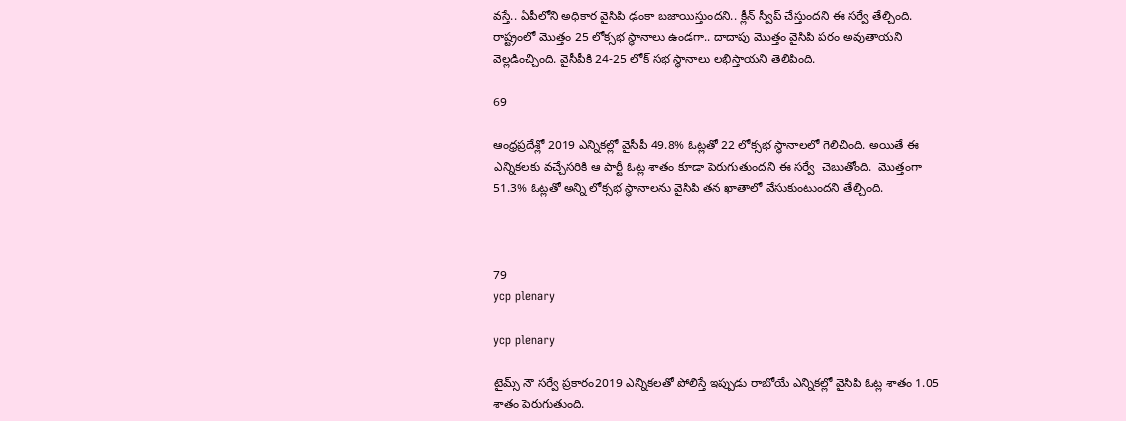వస్తే.. ఏపీలోని అధికార వైసిపి ఢంకా బజాయిస్తుందని.. క్లీన్ స్వీప్ చేస్తుందని ఈ సర్వే తేల్చింది. రాష్ట్రంలో మొత్తం 25 లోక్సభ స్థానాలు ఉండగా.. దాదాపు మొత్తం వైసిపి పరం అవుతాయని వెల్లడించ్చింది. వైసీపీకి 24-25 లోక్ సభ స్థానాలు లభిస్తాయని తెలిపింది.

69

ఆంధ్రప్రదేశ్లో 2019 ఎన్నికల్లో వైసీపీ 49.8% ఓట్లతో 22 లోక్సభ స్థానాలలో గెలిచింది. అయితే ఈ ఎన్నికలకు వచ్చేసరికి ఆ పార్టీ ఓట్ల శాతం కూడా పెరుగుతుందని ఈ సర్వే  చెబుతోంది.  మొత్తంగా 51.3% ఓట్లతో అన్ని లోక్సభ స్థానాలను వైసిపి తన ఖాతాలో వేసుకుంటుందని తేల్చింది.



79
ycp plenary

ycp plenary

టైమ్స్ నౌ సర్వే ప్రకారం2019 ఎన్నికలతో పోలిస్తే ఇప్పుడు రాబోయే ఎన్నికల్లో వైసిపి ఓట్ల శాతం 1.05 శాతం పెరుగుతుంది.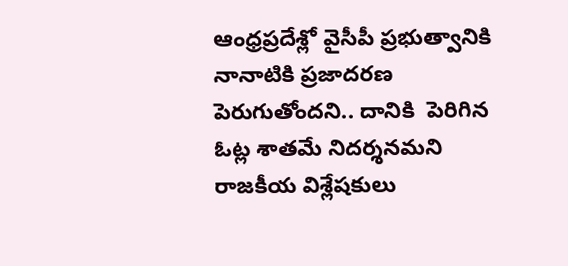ఆంధ్రప్రదేశ్లో వైసీపీ ప్రభుత్వానికి నానాటికి ప్రజాదరణ పెరుగుతోందని.. దానికి  పెరిగిన ఓట్ల శాతమే నిదర్శనమని  రాజకీయ విశ్లేషకులు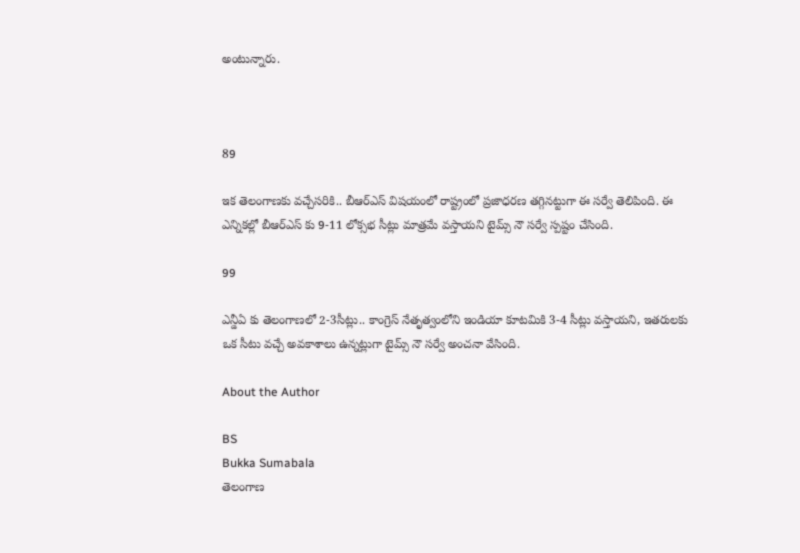అంటున్నారు.



89

ఇక తెలంగాణకు వచ్చేసరికి.. బీఆర్ఎస్ విషయంలో రాష్ట్రంలో ప్రజాధరణ తగ్గినట్టుగా ఈ సర్వే తెలిపింది. ఈ ఎన్నికల్లో బీఆర్ఎస్ కు 9-11 లోక్సభ సీట్లు మాత్రమే వస్తాయని టైమ్స్ నౌ సర్వే స్పష్టం చేసింది.

99

ఎన్డీఏ కు తెలంగాణలో 2-3సీట్లు.. కాంగ్రెస్ నేతృత్వంలోని ఇండియా కూటమికి 3-4 సీట్లు వస్తాయని, ఇతరులకు ఒక సీటు వచ్చే అవకాశాలు ఉన్నట్లుగా టైమ్స్ నౌ సర్వే అంచనా వేసింది.

About the Author

BS
Bukka Sumabala
తెలంగాణ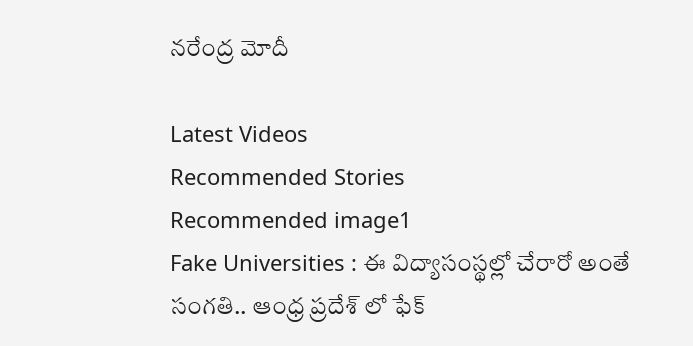నరేంద్ర మోదీ

Latest Videos
Recommended Stories
Recommended image1
Fake Universities : ఈ విద్యాసంస్థల్లో చేరారో అంతే సంగతి.. ఆంధ్ర ప్రదేశ్ లో ఫేక్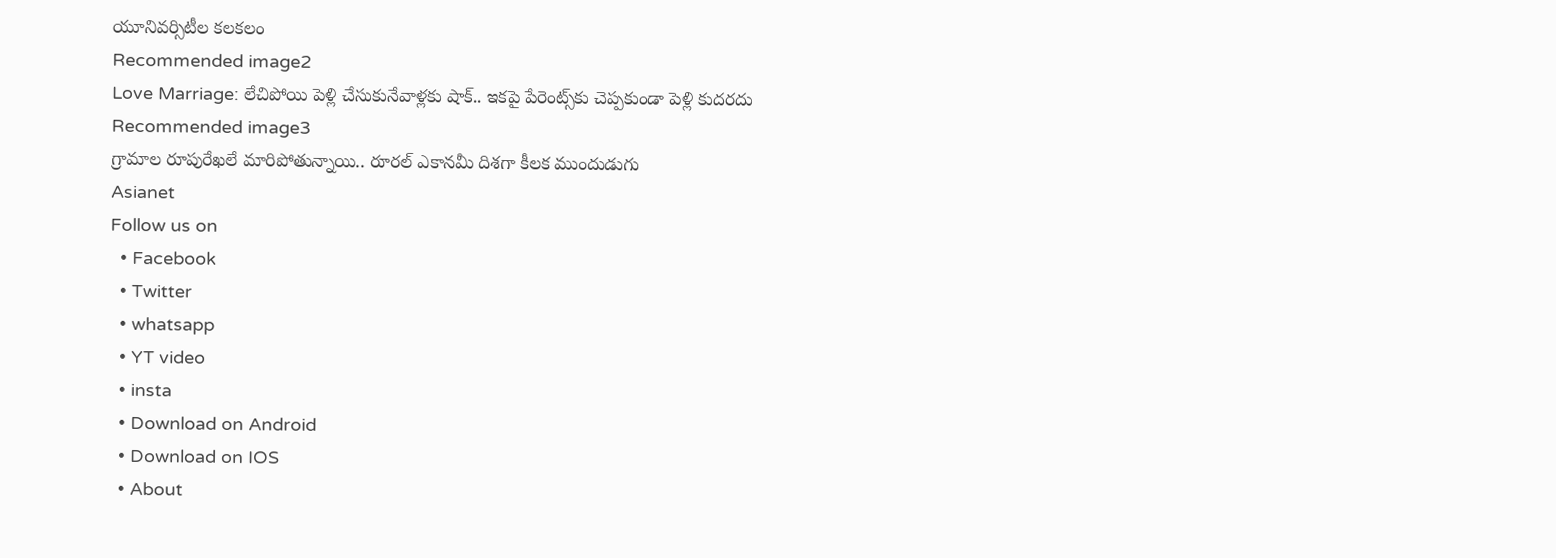యూనివర్సిటీల కలకలం
Recommended image2
Love Marriage: లేచిపోయి పెళ్లి చేసుకునేవాళ్లకు షాక్.. ఇకపై పేరెంట్స్‌కు చెప్పకుండా పెళ్లి కుదరదు
Recommended image3
గ్రామాల రూపురేఖలే మారిపోతున్నాయి.. రూరల్ ఎకానమీ దిశగా కీలక ముందుడుగు
Asianet
Follow us on
  • Facebook
  • Twitter
  • whatsapp
  • YT video
  • insta
  • Download on Android
  • Download on IOS
  • About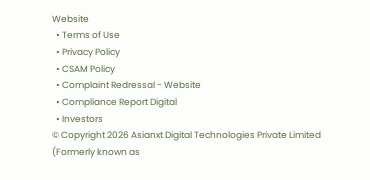Website
  • Terms of Use
  • Privacy Policy
  • CSAM Policy
  • Complaint Redressal - Website
  • Compliance Report Digital
  • Investors
© Copyright 2026 Asianxt Digital Technologies Private Limited (Formerly known as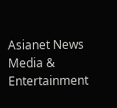Asianet News Media & Entertainment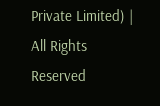Private Limited) | All Rights Reserved